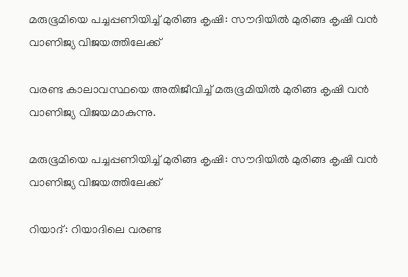മരുഭൂമിയെ പച്ചപ്പണിയിച്ച് മുരിങ്ങ കൃഷി: സൗദിയിൽ മുരിങ്ങ കൃഷി വൻ വാണിജ്യ വിജയത്തിലേക്ക്

വരണ്ട കാലാവസ്ഥയെ അതിജീവിച്ച് മരുഭൂമിയിൽ മുരിങ്ങ കൃഷി വൻ വാണിജ്യ വിജയമാകുന്നു.

മരുഭൂമിയെ പച്ചപ്പണിയിച്ച് മുരിങ്ങ കൃഷി: സൗദിയിൽ മുരിങ്ങ കൃഷി വൻ വാണിജ്യ വിജയത്തിലേക്ക്

റിയാദ്: റിയാദിലെ വരണ്ട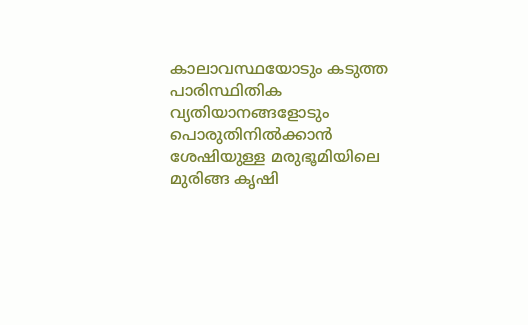കാലാവസ്ഥയോടും കടുത്ത പാരിസ്ഥിതിക വ്യതിയാനങ്ങളോടും പൊരുതിനില്‍ക്കാന്‍ ശേഷിയുള്ള മരുഭൂമിയിലെ മുരിങ്ങ കൃഷി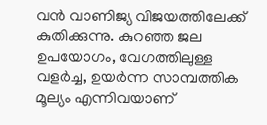വന്‍ വാണിജ്യ വിജയത്തിലേക്ക് കുതിക്കുന്നു. കുറഞ്ഞ ജല ഉപയോഗം, വേഗത്തിലുള്ള വളര്‍ച്ച, ഉയര്‍ന്ന സാമ്പത്തിക മൂല്യം എന്നിവയാണ്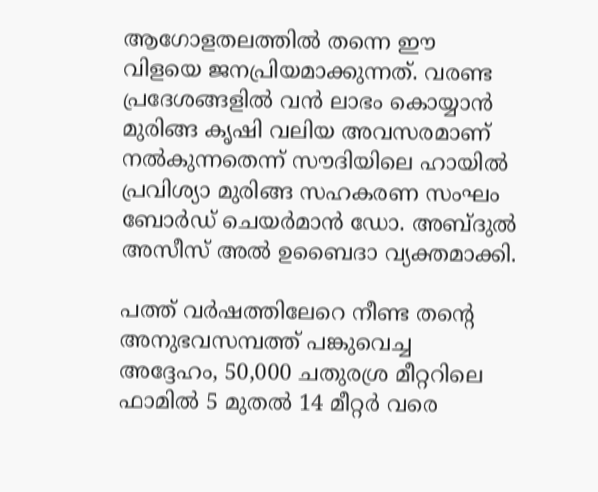ആഗോളതലത്തില്‍ തന്നെ ഈ വിളയെ ജനപ്രിയമാക്കുന്നത്. വരണ്ട പ്രദേശങ്ങളില്‍ വന്‍ ലാഭം കൊയ്യാന്‍ മുരിങ്ങ കൃഷി വലിയ അവസരമാണ് നല്‍കുന്നതെന്ന് സൗദിയിലെ ഹായില്‍ പ്രവിശ്യാ മുരിങ്ങ സഹകരണ സംഘം ബോര്‍ഡ് ചെയര്‍മാന്‍ ഡോ. അബ്ദുല്‍ അസീസ് അല്‍ ഉബൈദാ വ്യക്തമാക്കി.

പത്ത് വര്‍ഷത്തിലേറെ നീണ്ട തന്റെ അനുഭവസമ്പത്ത് പങ്കുവെച്ച അദ്ദേഹം, 50,000 ചതുരശ്ര മീറ്ററിലെ ഫാമില്‍ 5 മുതല്‍ 14 മീറ്റര്‍ വരെ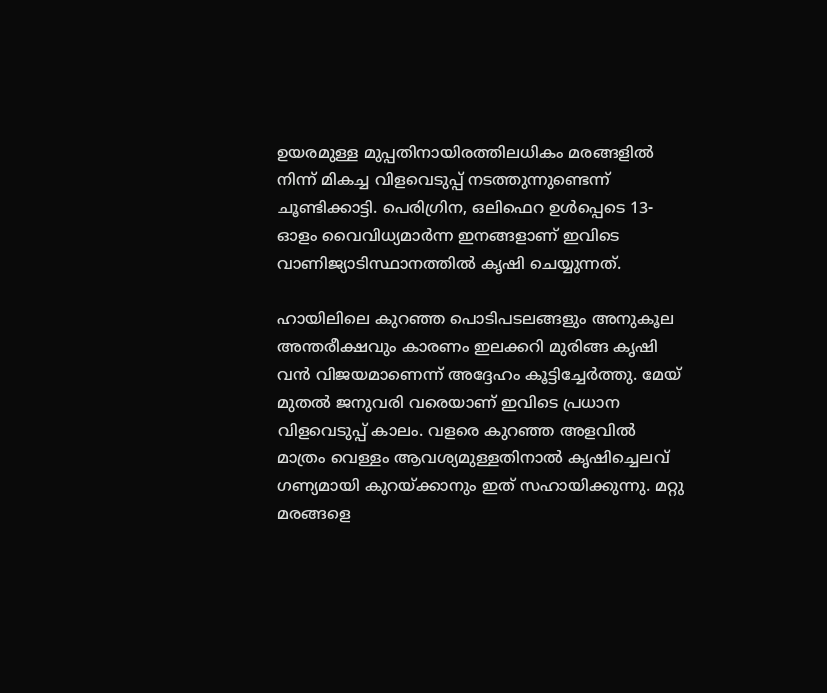ഉയരമുള്ള മുപ്പതിനായിരത്തിലധികം മരങ്ങളില്‍ നിന്ന് മികച്ച വിളവെടുപ്പ് നടത്തുന്നുണ്ടെന്ന് ചൂണ്ടിക്കാട്ടി. പെരിഗ്രിന, ഒലിഫെറ ഉള്‍പ്പെടെ 13-ഓളം വൈവിധ്യമാര്‍ന്ന ഇനങ്ങളാണ് ഇവിടെ വാണിജ്യാടിസ്ഥാനത്തില്‍ കൃഷി ചെയ്യുന്നത്.

ഹായിലിലെ കുറഞ്ഞ പൊടിപടലങ്ങളും അനുകൂല അന്തരീക്ഷവും കാരണം ഇലക്കറി മുരിങ്ങ കൃഷി വന്‍ വിജയമാണെന്ന് അദ്ദേഹം കൂട്ടിച്ചേര്‍ത്തു. മേയ് മുതല്‍ ജനുവരി വരെയാണ് ഇവിടെ പ്രധാന വിളവെടുപ്പ് കാലം. വളരെ കുറഞ്ഞ അളവില്‍ മാത്രം വെള്ളം ആവശ്യമുള്ളതിനാല്‍ കൃഷിച്ചെലവ് ഗണ്യമായി കുറയ്ക്കാനും ഇത് സഹായിക്കുന്നു. മറ്റു മരങ്ങളെ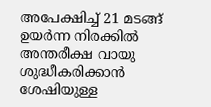അപേക്ഷിച്ച് 21 മടങ്ങ് ഉയര്‍ന്ന നിരക്കില്‍ അന്തരീക്ഷ വായു ശുദ്ധീകരിക്കാന്‍ ശേഷിയുള്ള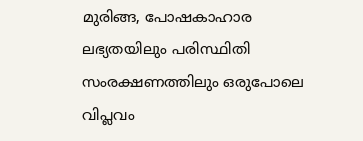മുരിങ്ങ, പോഷകാഹാര ലഭ്യതയിലും പരിസ്ഥിതി സംരക്ഷണത്തിലും ഒരുപോലെ വിപ്ലവം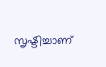സൃഷ്ടിച്ചാണ്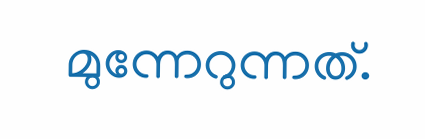മുന്നേറുന്നത്.